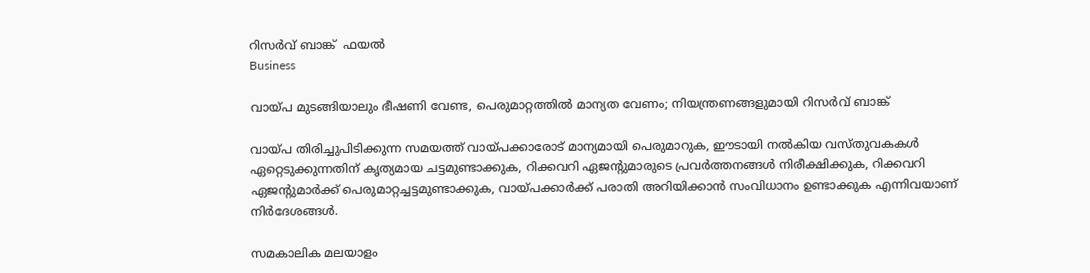റിസര്‍വ് ബാങ്ക്  ഫയൽ
Business

വായ്പ മുടങ്ങിയാലും ഭീഷണി വേണ്ട, പെരുമാറ്റത്തില്‍ മാന്യത വേണം; നിയന്ത്രണങ്ങളുമായി റിസര്‍വ് ബാങ്ക്

വായ്പ തിരിച്ചുപിടിക്കുന്ന സമയത്ത് വായ്പക്കാരോട് മാന്യമായി പെരുമാറുക, ഈടായി നല്‍കിയ വസ്തുവകകള്‍ ഏറ്റെടുക്കുന്നതിന് കൃത്യമായ ചട്ടമുണ്ടാക്കുക, റിക്കവറി ഏജന്റുമാരുടെ പ്രവര്‍ത്തനങ്ങള്‍ നിരീക്ഷിക്കുക, റിക്കവറി ഏജന്റുമാര്‍ക്ക് പെരുമാറ്റച്ചട്ടമുണ്ടാക്കുക, വായ്പക്കാര്‍ക്ക് പരാതി അറിയിക്കാന്‍ സംവിധാനം ഉണ്ടാക്കുക എന്നിവയാണ് നിര്‍ദേശങ്ങള്‍.

സമകാലിക മലയാളം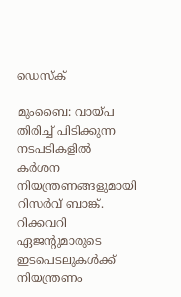ഡെസ്ക്

മുംബൈ: വായ്പ തിരിച്ച് പിടിക്കുന്ന നടപടികളില്‍ കര്‍ശന നിയന്ത്രണങ്ങളുമായി റിസര്‍വ് ബാങ്ക്. റിക്കവറി ഏജന്റുമാരുടെ ഇടപെടലുകള്‍ക്ക് നിയന്ത്രണം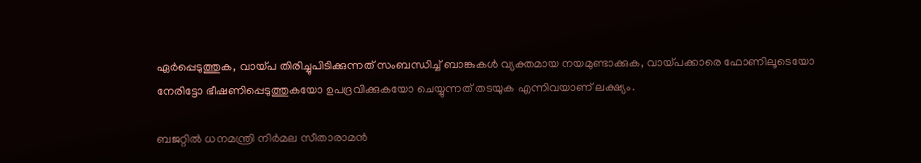ഏര്‍പ്പെടുത്തുക, വായ്പ തിരിച്ചുപിടിക്കുന്നത് സംബന്ധിച്ച് ബാങ്കുകള്‍ വ്യക്തമായ നയമുണ്ടാക്കുക, വായ്പക്കാരെ ഫോണിലൂടെയോ നേരിട്ടോ ഭീഷണിപ്പെടുത്തുകയോ ഉപദ്രവിക്കുകയോ ചെയ്യുന്നത് തടയുക എന്നിവയാണ് ലക്ഷ്യം.

ബജറ്റില്‍ ധനമന്ത്രി നിര്‍മല സീതാരാമന്‍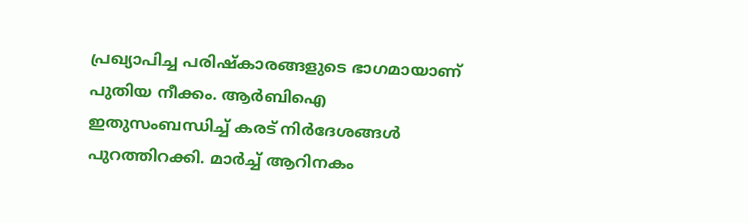പ്രഖ്യാപിച്ച പരിഷ്‌കാരങ്ങളുടെ ഭാഗമായാണ് പുതിയ നീക്കം. ആര്‍ബിഐ ഇതുസംബന്ധിച്ച് കരട് നിര്‍ദേശങ്ങള്‍ പുറത്തിറക്കി. മാര്‍ച്ച് ആറിനകം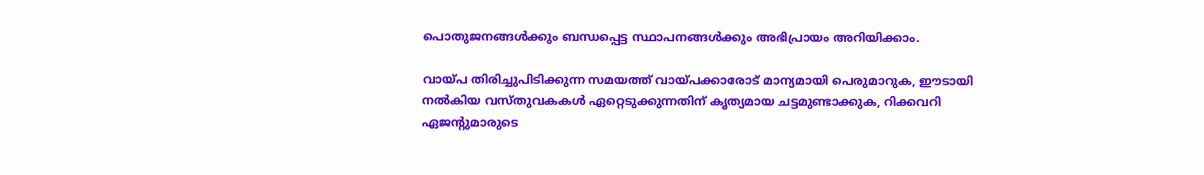പൊതുജനങ്ങള്‍ക്കും ബന്ധപ്പെട്ട സ്ഥാപനങ്ങള്‍ക്കും അഭിപ്രായം അറിയിക്കാം.

വായ്പ തിരിച്ചുപിടിക്കുന്ന സമയത്ത് വായ്പക്കാരോട് മാന്യമായി പെരുമാറുക, ഈടായി നല്‍കിയ വസ്തുവകകള്‍ ഏറ്റെടുക്കുന്നതിന് കൃത്യമായ ചട്ടമുണ്ടാക്കുക, റിക്കവറി ഏജന്റുമാരുടെ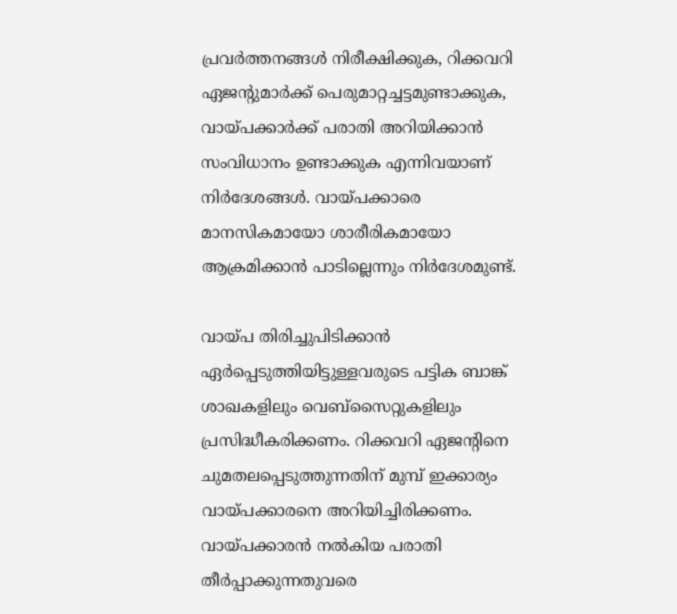പ്രവര്‍ത്തനങ്ങള്‍ നിരീക്ഷിക്കുക, റിക്കവറി ഏജന്റുമാര്‍ക്ക് പെരുമാറ്റച്ചട്ടമുണ്ടാക്കുക, വായ്പക്കാര്‍ക്ക് പരാതി അറിയിക്കാന്‍ സംവിധാനം ഉണ്ടാക്കുക എന്നിവയാണ് നിര്‍ദേശങ്ങള്‍. വായ്പക്കാരെ മാനസികമായോ ശാരീരികമായോ ആക്രമിക്കാന്‍ പാടില്ലെന്നും നിര്‍ദേശമുണ്ട്.

വായ്പ തിരിച്ചുപിടിക്കാന്‍ ഏര്‍പ്പെടുത്തിയിട്ടുള്ളവരുടെ പട്ടിക ബാങ്ക് ശാഖകളിലും വെബ്സൈറ്റുകളിലും പ്രസിദ്ധീകരിക്കണം. റിക്കവറി ഏജന്റിനെ ചുമതലപ്പെടുത്തുന്നതിന് മുമ്പ് ഇക്കാര്യം വായ്പക്കാരനെ അറിയിച്ചിരിക്കണം. വായ്പക്കാരന്‍ നല്‍കിയ പരാതി തീര്‍പ്പാക്കുന്നതുവരെ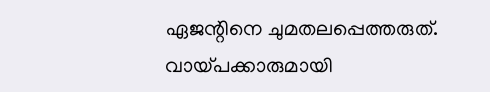ഏജന്റിനെ ചുമതലപ്പെത്തരുത്. വായ്പക്കാരുമായി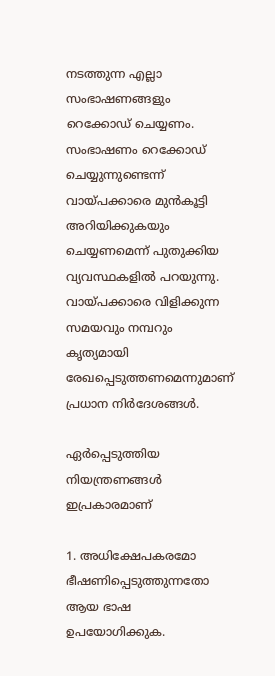നടത്തുന്ന എല്ലാ സംഭാഷണങ്ങളും റെക്കോഡ് ചെയ്യണം. സംഭാഷണം റെക്കോഡ് ചെയ്യുന്നുണ്ടെന്ന് വായ്പക്കാരെ മുന്‍കൂട്ടി അറിയിക്കുകയും ചെയ്യണമെന്ന് പുതുക്കിയ വ്യവസ്ഥകളില്‍ പറയുന്നു. വായ്പക്കാരെ വിളിക്കുന്ന സമയവും നമ്പറും കൃത്യമായി രേഖപ്പെടുത്തണമെന്നുമാണ് പ്രധാന നിര്‍ദേശങ്ങള്‍.

ഏര്‍പ്പെടുത്തിയ നിയന്ത്രണങ്ങള്‍ ഇപ്രകാരമാണ്

1. അധിക്ഷേപകരമോ ഭീഷണിപ്പെടുത്തുന്നതോ ആയ ഭാഷ ഉപയോഗിക്കുക.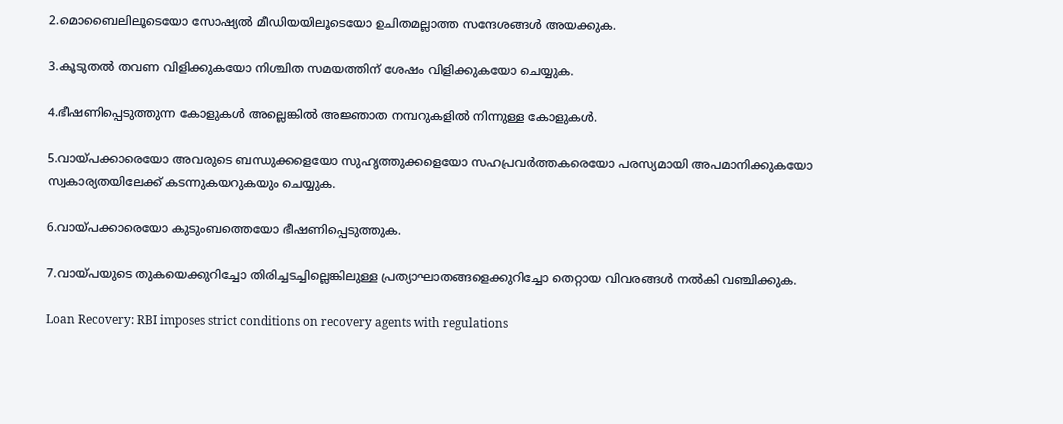2.മൊബൈലിലൂടെയോ സോഷ്യല്‍ മീഡിയയിലൂടെയോ ഉചിതമല്ലാത്ത സന്ദേശങ്ങള്‍ അയക്കുക.

3.കൂടുതല്‍ തവണ വിളിക്കുകയോ നിശ്ചിത സമയത്തിന് ശേഷം വിളിക്കുകയോ ചെയ്യുക.

4.ഭീഷണിപ്പെടുത്തുന്ന കോളുകള്‍ അല്ലെങ്കില്‍ അജ്ഞാത നമ്പറുകളില്‍ നിന്നുള്ള കോളുകള്‍.

5.വായ്പക്കാരെയോ അവരുടെ ബന്ധുക്കളെയോ സുഹൃത്തുക്കളെയോ സഹപ്രവര്‍ത്തകരെയോ പരസ്യമായി അപമാനിക്കുകയോ സ്വകാര്യതയിലേക്ക് കടന്നുകയറുകയും ചെയ്യുക.

6.വായ്പക്കാരെയോ കുടുംബത്തെയോ ഭീഷണിപ്പെടുത്തുക.

7.വായ്പയുടെ തുകയെക്കുറിച്ചോ തിരിച്ചടച്ചില്ലെങ്കിലുള്ള പ്രത്യാഘാതങ്ങളെക്കുറിച്ചോ തെറ്റായ വിവരങ്ങള്‍ നല്‍കി വഞ്ചിക്കുക.

Loan Recovery: RBI imposes strict conditions on recovery agents with regulations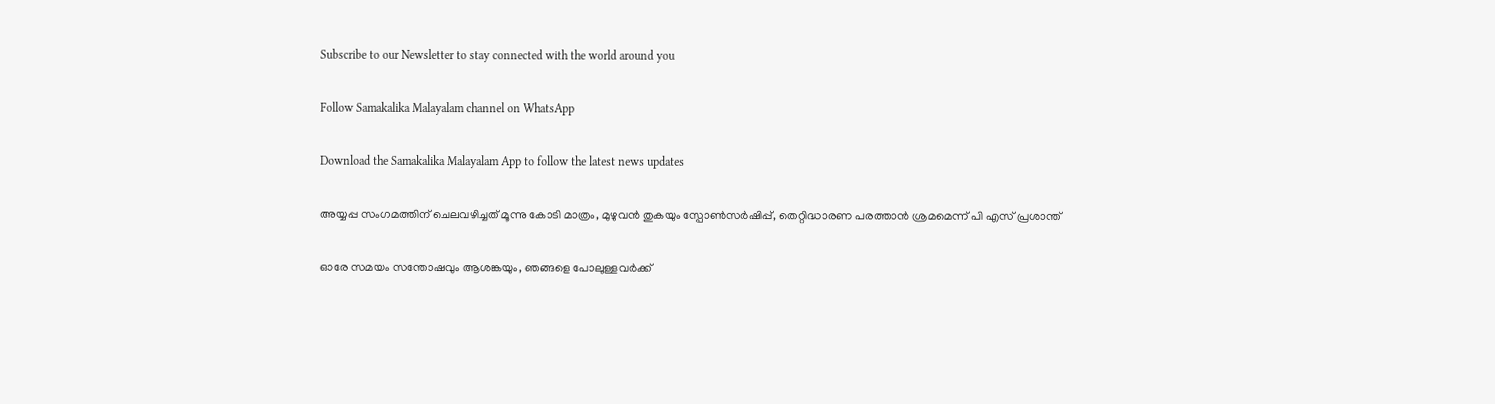Subscribe to our Newsletter to stay connected with the world around you

Follow Samakalika Malayalam channel on WhatsApp

Download the Samakalika Malayalam App to follow the latest news updates

അയ്യപ്പ സംഗമത്തിന് ചെലവഴിച്ചത് മൂന്നു കോടി മാത്രം, മുഴുവന്‍ തുകയും സ്പോണ്‍സര്‍ഷിപ്പ്, തെറ്റിദ്ധാരണ പരത്താന്‍ ശ്രമമെന്ന് പി എസ് പ്രശാന്ത്

ഓരേ സമയം സന്തോഷവും ആശങ്കയും, ഞങ്ങളെ പോലുള്ളവർക്ക്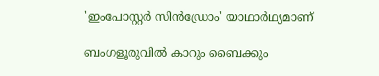'ഇംപോസ്റ്റര്‍ സിൻഡ്രോം' യാഥാർഥ്യമാണ്

ബംഗളൂരുവില്‍ കാറും ബൈക്കും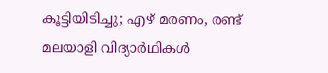കൂട്ടിയിടിച്ചു; എഴ് മരണം, രണ്ട് മലയാളി വിദ്യാര്‍ഥികള്‍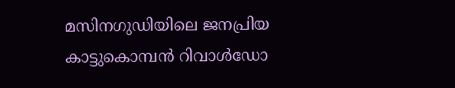മസിനഗുഡിയിലെ ജനപ്രിയ കാട്ടുകൊമ്പന്‍ റിവാള്‍ഡോ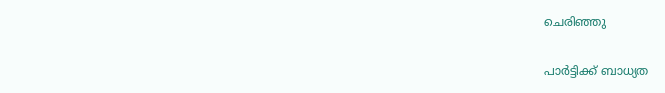ചെരിഞ്ഞു

പാര്‍ട്ടിക്ക് ബാധ്യത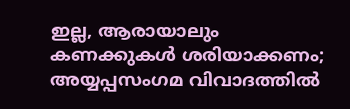ഇല്ല, ആരായാലും കണക്കുകള്‍ ശരിയാക്കണം; അയ്യപ്പസംഗമ വിവാദത്തില്‍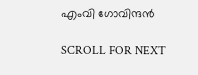എംവി ഗോവിന്ദന്‍

SCROLL FOR NEXT